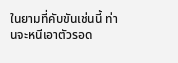ในยามที่คับขันเช่นนี้ ท่านจะหนีเอาตัวรอด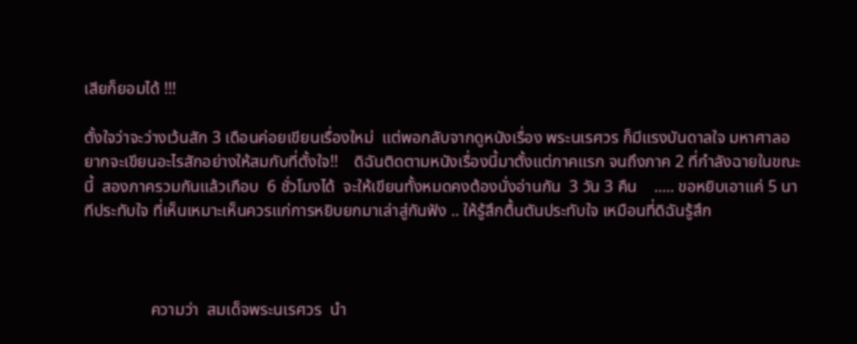เสียก็ยอมได้ !!!

ตั้งใจว่าจะว่างเว้นสัก 3 เดือนค่อยเขียนเรื่องใหม่  แต่พอกลับจากดูหนังเรื่อง พระนเรศวร ก็มีแรงบันดาลใจ มหาศาลอยากจะเขียนอะไรสักอย่างให้สมกับที่ตั้งใจ!!    ดิฉันติดตามหนังเรื่องนี้มาตั้งแต่ภาคแรก จนถึงภาค 2 ที่กำลังฉายในขณะนี้  สองภาครวมกันแล้วเกือบ  6 ชั่วโมงได้  จะให้เขียนทั้งหมดคงต้องนั่งอ่านกัน  3 วัน 3 คืน    ..... ขอหยิบเอาแค่ 5 นาทีประทับใจ ที่เห็นเหมาะเห็นควรแก่การหยิบยกมาเล่าสู่กันฟัง .. ให้รู้สึกตื้นตันประทับใจ เหมือนที่ดิฉันรู้สึก



                ความว่า  สมเด็จพระนเรศวร  นำ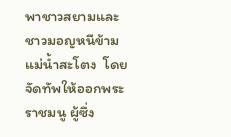พาชาวสยามและชาวมอญหนีข้ามแม่น้ำสะโตง  โดยจัดทัพให้ออกพระราชมนู ผู้ซึ่ง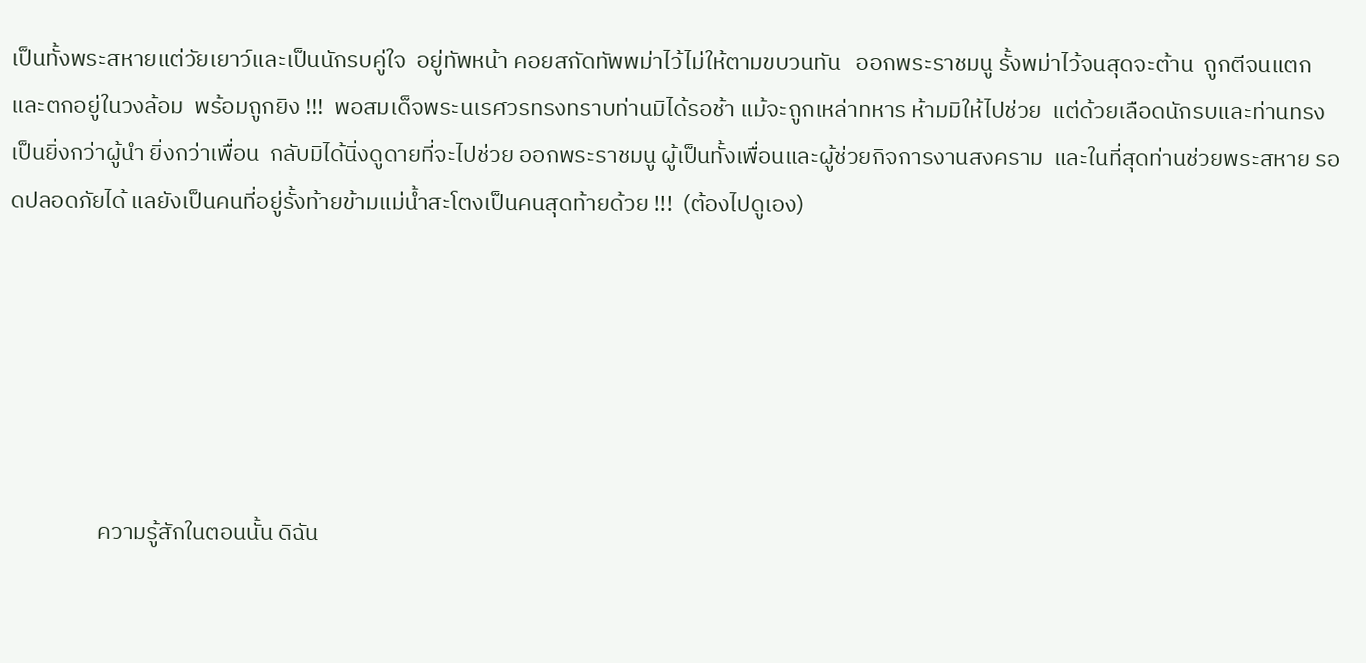เป็นทั้งพระสหายแต่วัยเยาว์และเป็นนักรบคู่ใจ  อยู่ทัพหน้า คอยสกัดทัพพม่าไว้ไม่ให้ตามขบวนทัน   ออกพระราชมนู รั้งพม่าไว้จนสุดจะต้าน  ถูกตีจนแตกและตกอยู่ในวงล้อม  พร้อมถูกยิง !!!  พอสมเด็จพระนเรศวรทรงทราบท่านมิได้รอช้า แม้จะถูกเหล่าทหาร ห้ามมิให้ไปช่วย  แต่ด้วยเลือดนักรบและท่านทรงเป็นยิ่งกว่าผู้นำ ยิ่งกว่าเพื่อน  กลับมิได้นิ่งดูดายที่จะไปช่วย ออกพระราชมนู ผู้เป็นทั้งเพื่อนและผู้ช่วยกิจการงานสงคราม  และในที่สุดท่านช่วยพระสหาย รอดปลอดภัยได้ แลยังเป็นคนที่อยู่รั้งท้ายข้ามแม่น้ำสะโตงเป็นคนสุดท้ายด้วย !!!  (ต้องไปดูเอง)






                 ความรู้สักในตอนนั้น ดิฉัน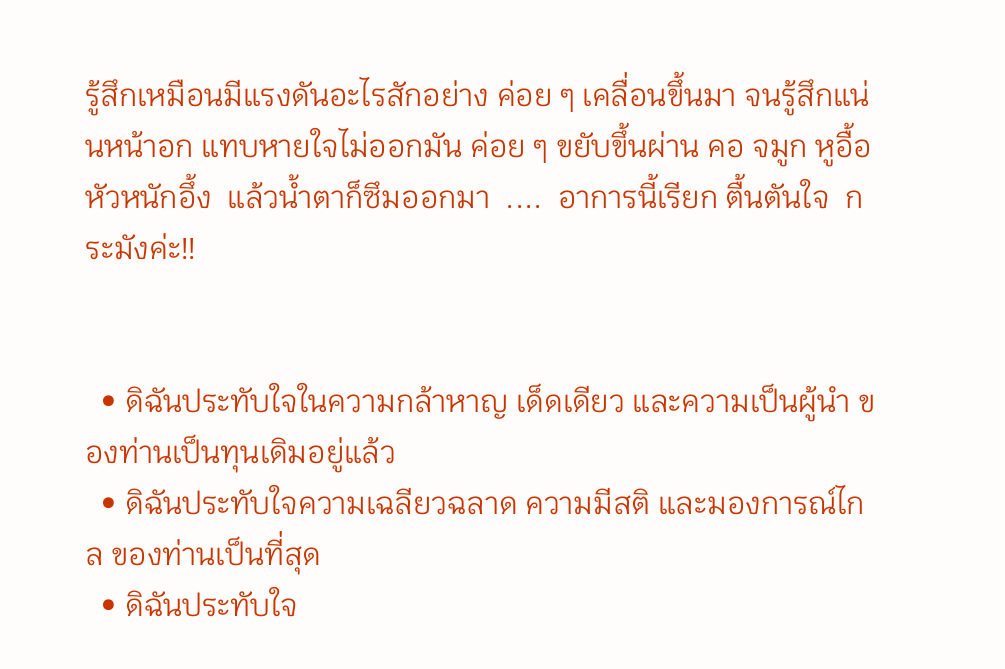รู้สึกเหมือนมีแรงดันอะไรสักอย่าง ค่อย ๆ เคลื่อนขึ้นมา จนรู้สึกแน่นหน้าอก แทบหายใจไม่ออกมัน ค่อย ๆ ขยับขึ้นผ่าน คอ จมูก หูอื้อ หัวหนักอึ้ง  แล้วน้ำตาก็ซึมออกมา  ....  อาการนี้เรียก ตื้นตันใจ  กระมังค่ะ!!


  • ดิฉันประทับใจในความกล้าหาญ เด็ดเดียว และความเป็นผู้นำ ของท่านเป็นทุนเดิมอยู่แล้ว
  • ดิฉันประทับใจความเฉลียวฉลาด ความมีสติ และมองการณ์ไกล ของท่านเป็นที่สุด
  • ดิฉันประทับใจ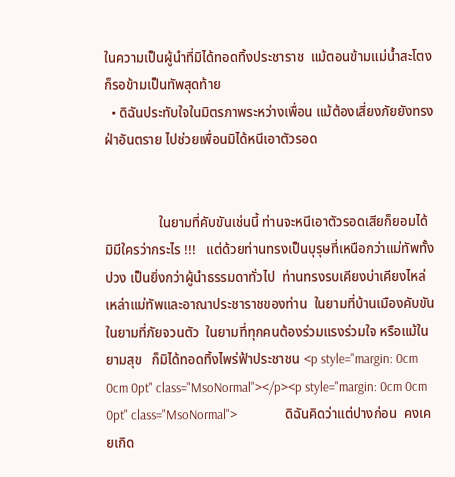ในความเป็นผู้นำที่มิได้ทอดทิ้งประชาราช  แม้ตอนข้ามแม่น้ำสะโตง ก็รอข้ามเป็นทัพสุดท้าย
  • ดิฉันประทับใจในมิตรภาพระหว่างเพื่อน แม้ต้องเสี่ยงภัยยังทรง ฝ่าอันตราย ไปช่วยเพื่อนมิได้หนีเอาตัวรอด


                ในยามที่คับขันเช่นนี้ ท่านจะหนีเอาตัวรอดเสียก็ยอมได้  มิมีใครว่ากระไร !!!   แต่ด้วยท่านทรงเป็นบุรุษที่เหนือกว่าแม่ทัพทั้งปวง เป็นยิ่งกว่าผู้นำธรรมดาทั่วไป  ท่านทรงรบเคียงบ่าเคียงไหล่เหล่าแม่ทัพและอาณาประชาราชของท่าน  ในยามที่บ้านเมืองคับขัน  ในยามที่ภัยจวนตัว  ในยามที่ทุกคนต้องร่วมแรงร่วมใจ หรือแม้ในยามสุข   ก็มิได้ทอดทิ้งไพร่ฟ้าประชาชน <p style="margin: 0cm 0cm 0pt" class="MsoNormal"></p><p style="margin: 0cm 0cm 0pt" class="MsoNormal">                ดิฉันคิดว่าแต่ปางก่อน  คงเคยเกิด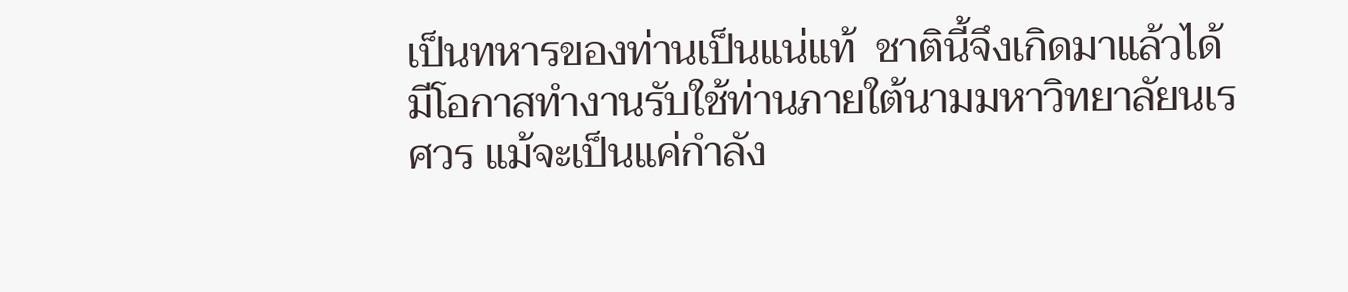เป็นทหารของท่านเป็นแน่แท้  ชาตินี้จึงเกิดมาแล้วได้มีโอกาสทำงานรับใช้ท่านภายใต้นามมหาวิทยาลัยนเรศวร แม้จะเป็นแค่กำลัง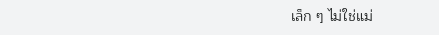เล็ก ๆ ไม่ใช่แม่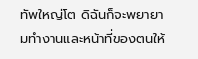ทัพใหญ่โต ดิฉันก็จะพยายามทำงานและหน้าที่ของตนให้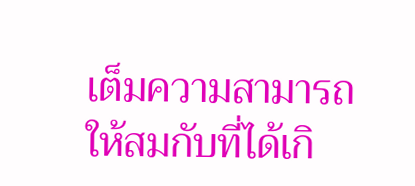เต็มความสามารถ   ให้สมกับที่ได้เกิ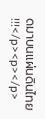ดมาบนแผ่นดินไทย !!!</p><p></p>